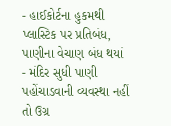- હાઈકોર્ટના હુકમથી પ્લાસ્ટિક પર પ્રતિબંધ, પાણીના વેચાણ બંધ થયાં
- મંદિર સુધી પાણી પહોંચાડવાની વ્યવસ્થા નહીં તો ઉગ્ર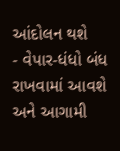આંદોલન થશે
- વેપાર-ધંધો બંધ રાખવામાં આવશે અને આગામી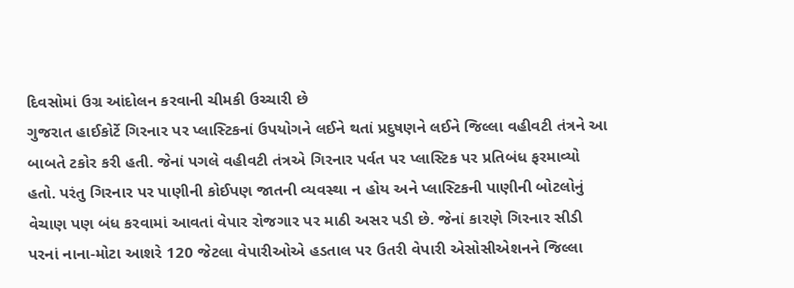દિવસોમાં ઉગ્ર આંદોલન કરવાની ચીમકી ઉચ્ચારી છે
ગુજરાત હાઈકોર્ટે ગિરનાર પર પ્લાસ્ટિકનાં ઉપયોગને લઈને થતાં પ્રદુષણને લઈને જિલ્લા વહીવટી તંત્રને આ બાબતે ટકોર કરી હતી. જેનાં પગલે વહીવટી તંત્રએ ગિરનાર પર્વત પર પ્લાસ્ટિક પર પ્રતિબંધ ફરમાવ્યો હતો. પરંતુ ગિરનાર પર પાણીની કોઈપણ જાતની વ્યવસ્થા ન હોય અને પ્લાસ્ટિકની પાણીની બોટલોનું વેચાણ પણ બંધ કરવામાં આવતાં વેપાર રોજગાર પર માઠી અસર પડી છે. જેનાં કારણે ગિરનાર સીડી પરનાં નાના-મોટા આશરે 120 જેટલા વેપારીઓએ હડતાલ પર ઉતરી વેપારી એસોસીએશનને જિલ્લા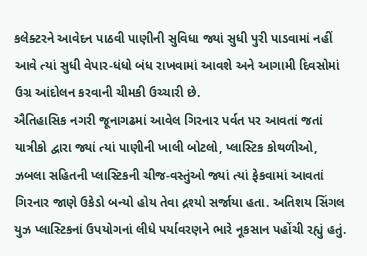કલેક્ટરને આવેદન પાઠવી પાણીની સુવિધા જ્યાં સુધી પુરી પાડવામાં નહીં આવે ત્યાં સુધી વેપાર-ધંધો બંધ રાખવામાં આવશે અને આગામી દિવસોમાં ઉગ્ર આંદોલન કરવાની ચીમકી ઉચ્ચારી છે.
ઐતિહાસિક નગરી જૂનાગઢમાં આવેલ ગિરનાર પર્વત પર આવતાં જતાં યાત્રીકો દ્વારા જ્યાં ત્યાં પાણીની ખાલી બોટલો, પ્લાસ્ટિક કોથળીઓ, ઝબલા સહિતની પ્લાસ્ટિકની ચીજ-વસ્તુંઓ જ્યાં ત્યાં ફેકવામાં આવતાં ગિરનાર જાણે ઉકેડો બન્યો હોય તેવા દ્રશ્યો સર્જાયા હતા. અતિશય સિંગલ યુઝ પ્લાસ્ટિકનાં ઉપયોગનાં લીધે પર્યાવરણને ભારે નૂકસાન પહોંચી રહ્યું હતું.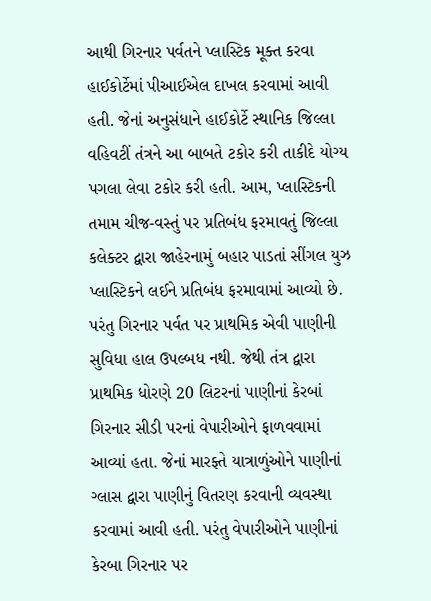આથી ગિરનાર પર્વતને પ્લાસ્ટિક મૂક્ત કરવા હાઈકોર્ટેમાં પીઆઈએલ દાખલ કરવામાં આવી હતી. જેનાં અનુસંધાને હાઈકોર્ટે સ્થાનિક જિલ્લા વહિવટીં તંત્રને આ બાબતે ટકોર કરી તાકીદે યોગ્ય પગલા લેવા ટકોર કરી હતી. આમ, પ્લાસ્ટિકની તમામ ચીજ-વસ્તું પર પ્રતિબંધ ફરમાવતું જિલ્લા કલેક્ટર દ્વારા જાહેરનામું બહાર પાડતાં સીંગલ યુઝ પ્લાસ્ટિકને લઈને પ્રતિબંધ ફરમાવામાં આવ્યો છે.
પરંતુ ગિરનાર પર્વત પર પ્રાથમિક એવી પાણીની સુવિધા હાલ ઉપલ્બધ નથી. જેથી તંત્ર દ્વારા પ્રાથમિક ધોરણે 20 લિટરનાં પાણીનાં કેરબાં ગિરનાર સીડી પરનાં વેપારીઓને ફાળવવામાં આવ્યાં હતા. જેનાં મારફ્તે યાત્રાળુંઓને પાણીનાં ગ્લાસ દ્વારા પાણીનું વિતરણ કરવાની વ્યવસ્થા કરવામાં આવી હતી. પરંતુ વેપારીઓને પાણીનાં કેરબા ગિરનાર પર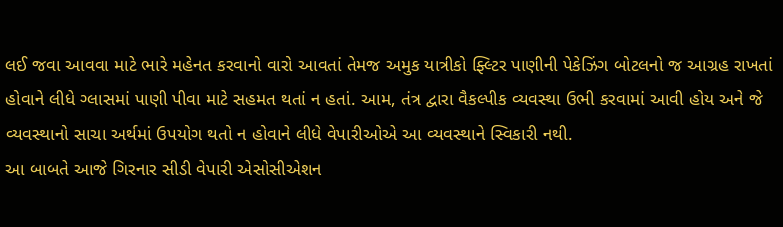લઈ જવા આવવા માટે ભારે મહેનત કરવાનો વારો આવતાં તેમજ અમુક યાત્રીકો ફ્લ્ટિર પાણીની પેકેઝિંગ બોટલનો જ આગ્રહ રાખતાં હોવાને લીધે ગ્લાસમાં પાણી પીવા માટે સહમત થતાં ન હતાં. આમ, તંત્ર દ્વારા વૈકલ્પીક વ્યવસ્થા ઉભી કરવામાં આવી હોય અને જે વ્યવસ્થાનો સાચા અર્થમાં ઉપયોગ થતો ન હોવાને લીધે વેપારીઓએ આ વ્યવસ્થાને સ્વિકારી નથી.
આ બાબતે આજે ગિરનાર સીડી વેપારી એસોસીએશન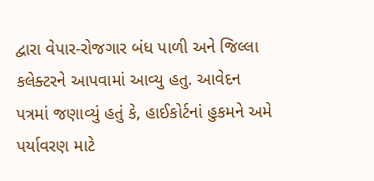દ્વારા વેપાર-રોજગાર બંધ પાળી અને જિલ્લા કલેક્ટરને આપવામાં આવ્યુ હતુ. આવેદન પત્રમાં જણાવ્યું હતું કે, હાઈકોર્ટનાં હુકમને અમે પર્યાવરણ માટે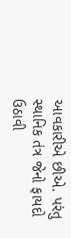આવકારીએ છીએ. પરંતુ સ્થાનિક તંત્ર જેનો ફાયદો ઉઠાવી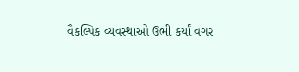વૈકલ્પિક વ્યવસ્થાઓ ઉભી કર્યાં વગર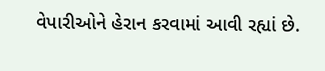વેપારીઓને હેરાન કરવામાં આવી રહ્યાં છે.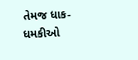તેમજ ધાક-ધમકીઓ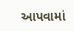આપવામાં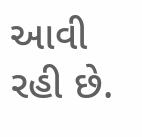આવી રહી છે.